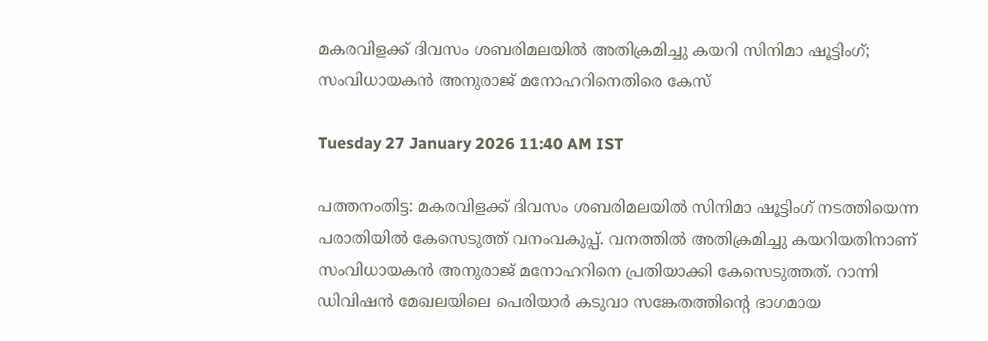മകരവിളക്ക് ദിവസം ശബരിമലയിൽ അതിക്രമിച്ചു കയറി സിനിമാ ഷൂട്ടിംഗ്; സംവിധായകൻ അനുരാജ് മനോഹറിനെതിരെ കേസ്

Tuesday 27 January 2026 11:40 AM IST

പത്തനംതിട്ട: മകരവിളക്ക് ദിവസം ശബരിമലയിൽ സിനിമാ ഷൂട്ടിംഗ് നടത്തിയെന്ന പരാതിയിൽ കേസെടുത്ത് വനംവകുപ്പ്. വനത്തിൽ അതിക്രമിച്ചു കയറിയതിനാണ് സംവിധായകൻ അനുരാജ് മനോഹറിനെ പ്രതിയാക്കി കേസെടുത്തത്. റാന്നി ഡിവിഷൻ മേഖലയിലെ പെരിയാർ കടുവാ സങ്കേതത്തിന്റെ ഭാഗമായ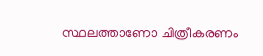സ്ഥലത്താണോ ചിത്രീകരണം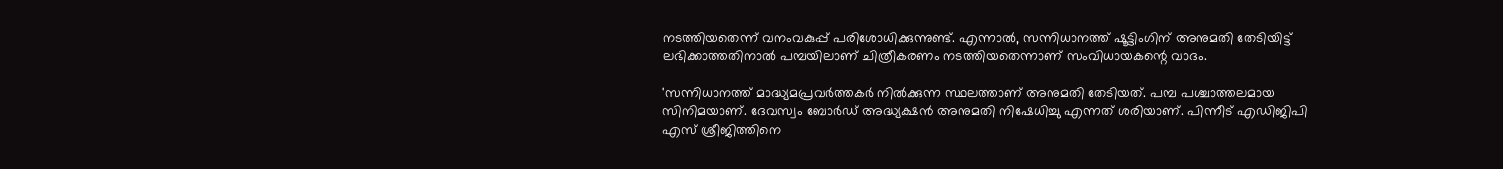നടത്തിയതെന്ന് വനംവകുപ്പ് പരിശോധിക്കുന്നുണ്ട്. എന്നാൽ, സന്നിധാനത്ത് ഷൂട്ടിംഗിന് അനുമതി തേടിയിട്ട് ലഭിക്കാത്തതിനാൽ പമ്പയിലാണ് ചിത്രീകരണം നടത്തിയതെന്നാണ് സംവിധായകന്റെ വാദം.

'സന്നിധാനത്ത് മാദ്ധ്യമപ്രവർത്തകർ നിൽക്കുന്ന സ്ഥലത്താണ് അനുമതി തേടിയത്. പമ്പ പശ്ചാത്തലമായ സിനിമയാണ്. ദേവസ്വം ബോർഡ് അദ്ധ്യക്ഷൻ അനുമതി നിഷേധിച്ചു എന്നത് ശരിയാണ്. പിന്നീട് എഡിജിപി എസ് ശ്രീജിത്തിനെ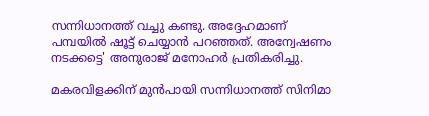സന്നിധാനത്ത് വച്ചു കണ്ടു. അദ്ദേഹമാണ് പമ്പയിൽ ഷൂട്ട് ചെയ്യാൻ പറഞ്ഞത്. അന്വേഷണം നടക്കട്ടെ' അനുരാജ് മനോഹർ പ്രതികരിച്ചു.

മകരവിളക്കിന് മുൻപായി സന്നിധാനത്ത് സിനിമാ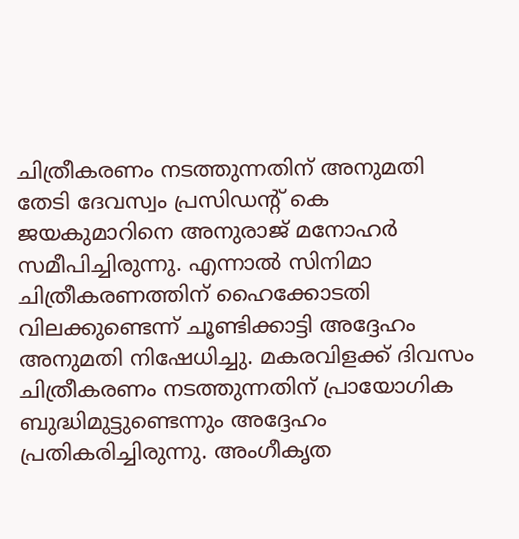ചിത്രീകരണം നടത്തുന്നതിന് അനുമതി തേടി ദേവസ്വം പ്രസിഡന്റ് കെ ജയകുമാറിനെ അനുരാജ് മനോഹർ സമീപിച്ചിരുന്നു. എന്നാൽ സിനിമാ ചിത്രീകരണത്തിന് ഹൈക്കോടതി വിലക്കുണ്ടെന്ന് ചൂണ്ടിക്കാട്ടി അദ്ദേഹം അനുമതി നിഷേധിച്ചു. മകരവിളക്ക് ദിവസം ചിത്രീകരണം നടത്തുന്നതിന് പ്രായോഗിക ബുദ്ധിമുട്ടുണ്ടെന്നും അദ്ദേഹം പ്രതികരിച്ചിരുന്നു. അംഗീകൃത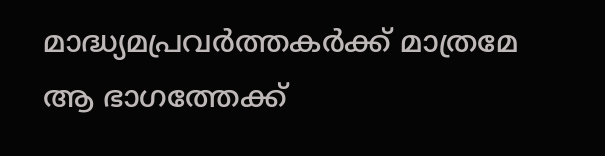മാദ്ധ്യമപ്രവർത്തകർക്ക് മാത്രമേ ആ ഭാഗത്തേക്ക്‌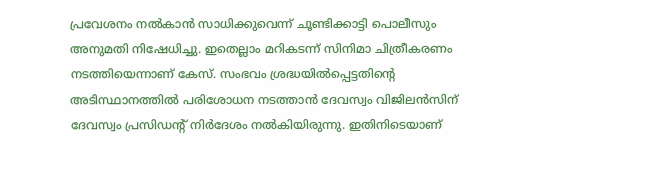പ്രവേശനം നൽകാൻ സാധിക്കുവെന്ന് ചൂണ്ടിക്കാട്ടി പൊലീസും അനുമതി നിഷേധിച്ചു. ഇതെല്ലാം മറികടന്ന് സിനിമാ ചിത്രീകരണം നടത്തിയെന്നാണ് കേസ്. സംഭവം ശ്രദ്ധയിൽപ്പെട്ടതിന്റെ അടിസ്ഥാനത്തിൽ പരിശോധന നടത്താൻ ദേവസ്വം വിജിലൻസിന് ദേവസ്വം പ്രസിഡന്റ് നിർദേശം നൽകിയിരുന്നു. ഇതിനിടെയാണ്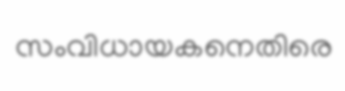സംവിധായകനെതിരെ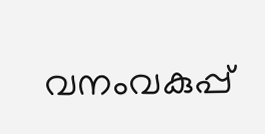വനംവകുപ്പ്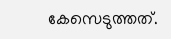കേസെടുത്തത്.